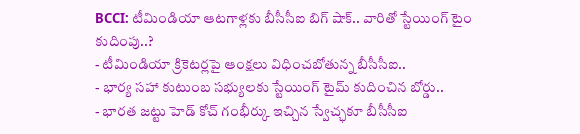BCCI: టీమిండియా ఆటగాళ్లకు బీసీసీఐ బిగ్ షాక్.. వారితో స్టేయింగ్ టైం కుదింపు..?
- టీమిండియా క్రికెటర్లపై ఆంక్షలు విధించబోతున్న బీసీసీఐ..
- భార్య సహా కుటుంబ సభ్యులకు స్టేయింగ్ టైమ్ కుదించిన బోర్డు..
- భారత జట్టు హెడ్ కోచ్ గంభీర్కు ఇచ్చిన స్వేచ్ఛకూ బీసీసీఐ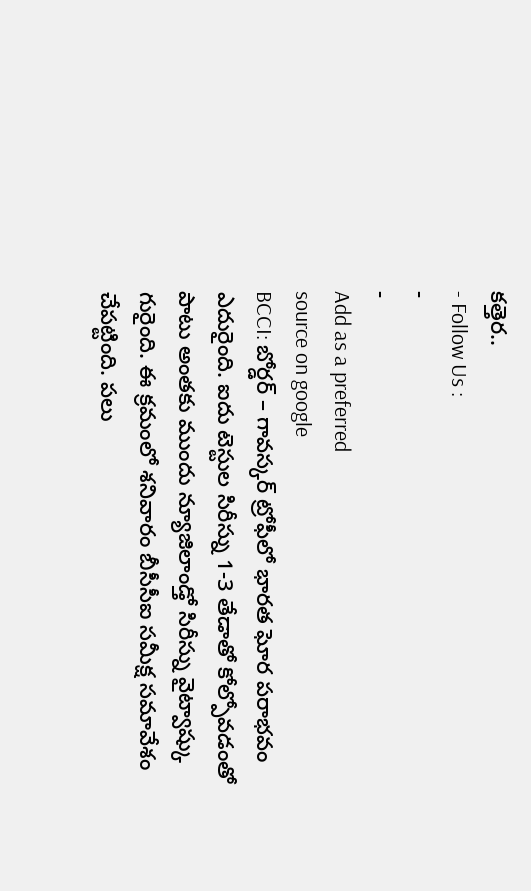కత్తెర..
- Follow Us :
-
-
Add as a preferred
source on google
BCCI: బోర్డర్ – గావస్కర్ ట్రోఫీలో భారత ఘోర పరాభవం ఎదురైంది. ఐదు టెస్టుల సిరీస్ను 1-3 తేడాతో కోల్పోవడంతో పాటు అంతకు ముందు న్యూజిలాండ్తో సిరీస్ను వైట్వాష్కు గురైంది. ఈ క్రమంలో శనివారం బీసీసీఐ సమీక్ష సమావేశం చేపట్టింది. పలు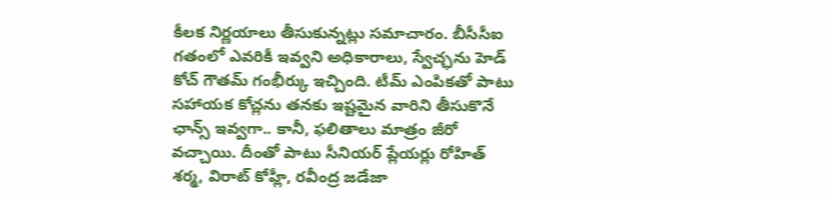కీలక నిర్ణయాలు తీసుకున్నట్లు సమాచారం. బీసీసీఐ గతంలో ఎవరికీ ఇవ్వని అధికారాలు, స్వేచ్ఛను హెడ్ కోచ్ గౌతమ్ గంభీర్కు ఇచ్చింది. టీమ్ ఎంపికతో పాటు సహాయక కోచ్లను తనకు ఇష్టమైన వారిని తీసుకొనే ఛాన్స్ ఇవ్వగా.. కానీ, ఫలితాలు మాత్రం జీరో వచ్చాయి. దీంతో పాటు సీనియర్ ప్లేయర్లు రోహిత్ శర్మ, విరాట్ కోహ్లీ, రవీంద్ర జడేజా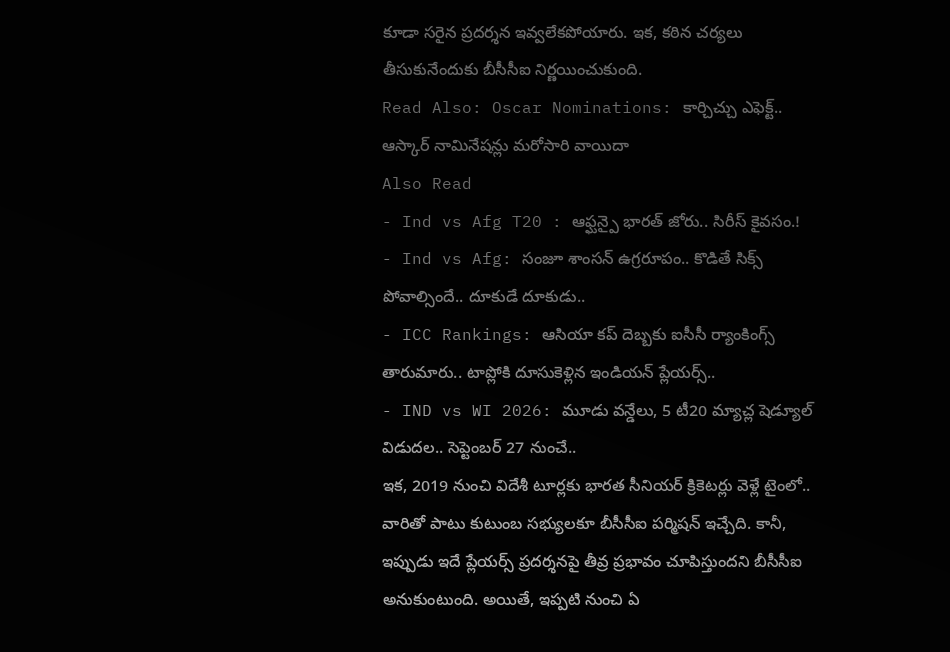కూడా సరైన ప్రదర్శన ఇవ్వలేకపోయారు. ఇక, కఠిన చర్యలు తీసుకునేందుకు బీసీసీఐ నిర్ణయించుకుంది.
Read Also: Oscar Nominations: కార్చిచ్చు ఎఫెక్ట్.. ఆస్కార్ నామినేషన్లు మరోసారి వాయిదా
Also Read
- Ind vs Afg T20 : ఆఫ్ఘన్పై భారత్ జోరు.. సిరీస్ కైవసం.!
- Ind vs Afg: సంజూ శాంసన్ ఉగ్రరూపం.. కొడితే సిక్స్ పోవాల్సిందే.. దూకుడే దూకుడు..
- ICC Rankings: ఆసియా కప్ దెబ్బకు ఐసీసీ ర్యాంకింగ్స్ తారుమారు.. టాప్లోకి దూసుకెళ్లిన ఇండియన్ ప్లేయర్స్..
- IND vs WI 2026: మూడు వన్డేలు, 5 టీ20 మ్యాచ్ల షెడ్యూల్ విడుదల.. సెప్టెంబర్ 27 నుంచే..
ఇక, 2019 నుంచి విదేశీ టూర్లకు భారత సీనియర్ క్రికెటర్లు వెళ్లే టైంలో.. వారితో పాటు కుటుంబ సభ్యులకూ బీసీసీఐ పర్మిషన్ ఇచ్చేది. కానీ, ఇప్పుడు ఇదే ప్లేయర్స్ ప్రదర్శనపై తీవ్ర ప్రభావం చూపిస్తుందని బీసీసీఐ అనుకుంటుంది. అయితే, ఇప్పటి నుంచి ఏ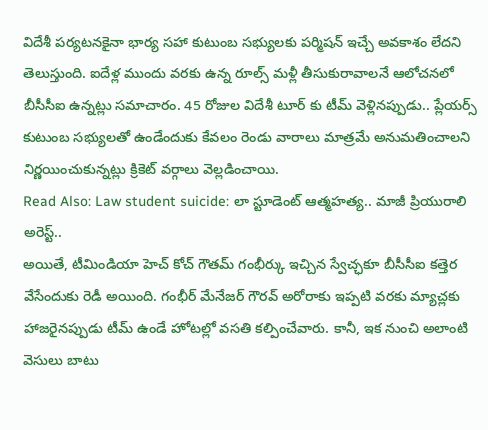విదేశీ పర్యటనకైనా భార్య సహా కుటుంబ సభ్యులకు పర్మిషన్ ఇచ్చే అవకాశం లేదని తెలుస్తుంది. ఐదేళ్ల ముందు వరకు ఉన్న రూల్స్ మళ్లీ తీసుకురావాలనే ఆలోచనలో బీసీసీఐ ఉన్నట్లు సమాచారం. 45 రోజుల విదేశీ టూర్ కు టీమ్ వెళ్లినప్పుడు.. ప్లేయర్స్ కుటుంబ సభ్యులతో ఉండేందుకు కేవలం రెండు వారాలు మాత్రమే అనుమతించాలని నిర్ణయించుకున్నట్లు క్రికెట్ వర్గాలు వెల్లడించాయి.
Read Also: Law student suicide: లా స్టూడెంట్ ఆత్మహత్య.. మాజీ ప్రియురాలి అరెస్ట్..
అయితే, టీమిండియా హెచ్ కోచ్ గౌతమ్ గంభీర్కు ఇచ్చిన స్వేచ్ఛకూ బీసీసీఐ కత్తెర వేసేందుకు రెడీ అయింది. గంభీర్ మేనేజర్ గౌరవ్ అరోరాకు ఇప్పటి వరకు మ్యాచ్లకు హాజరైనప్పుడు టీమ్ ఉండే హోటల్లో వసతి కల్పించేవారు. కానీ, ఇక నుంచి అలాంటి వెసులు బాటు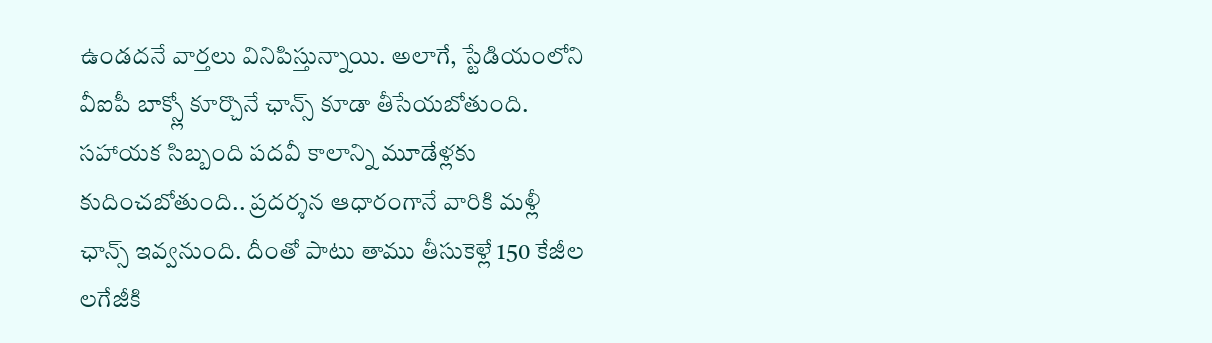ఉండదనే వార్తలు వినిపిస్తున్నాయి. అలాగే, స్టేడియంలోని వీఐపీ బాక్స్లో కూర్చొనే ఛాన్స్ కూడా తీసేయబోతుంది. సహాయక సిబ్బంది పదవీ కాలాన్ని మూడేళ్లకు కుదించబోతుంది.. ప్రదర్శన ఆధారంగానే వారికి మళ్లీ ఛాన్స్ ఇవ్వనుంది. దీంతో పాటు తాము తీసుకెళ్లే 150 కేజీల లగేజీకి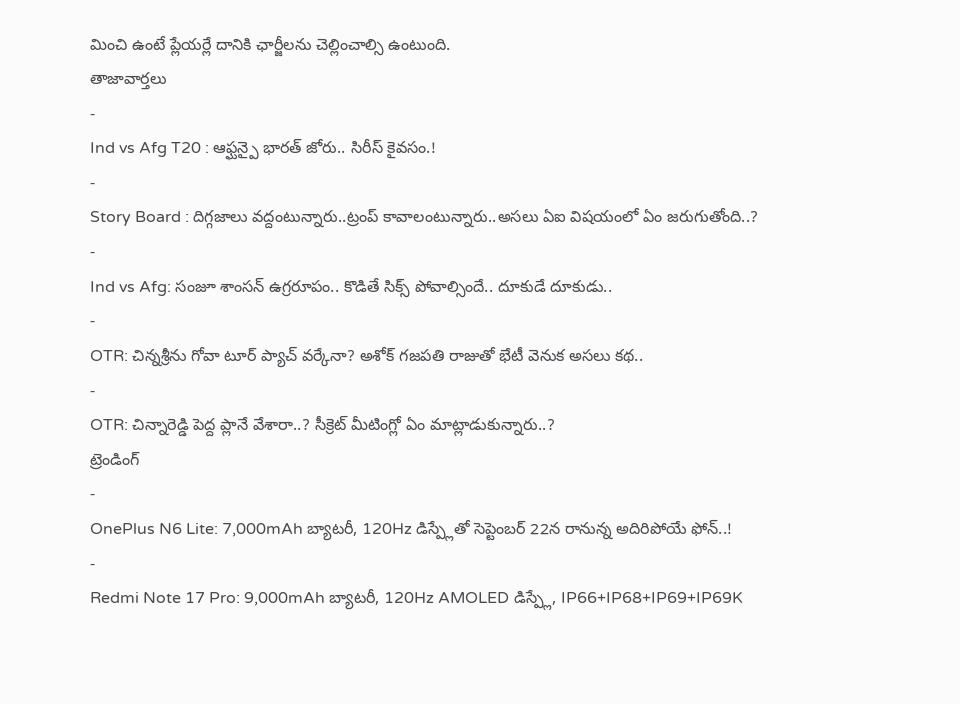మించి ఉంటే ప్లేయర్లే దానికి ఛార్జీలను చెల్లించాల్సి ఉంటుంది.
తాజావార్తలు
-
Ind vs Afg T20 : ఆఫ్ఘన్పై భారత్ జోరు.. సిరీస్ కైవసం.!
-
Story Board : దిగ్గజాలు వద్దంటున్నారు..ట్రంప్ కావాలంటున్నారు..అసలు ఏఐ విషయంలో ఏం జరుగుతోంది..?
-
Ind vs Afg: సంజూ శాంసన్ ఉగ్రరూపం.. కొడితే సిక్స్ పోవాల్సిందే.. దూకుడే దూకుడు..
-
OTR: చిన్నశ్రీను గోవా టూర్ ప్యాచ్ వర్కేనా? అశోక్ గజపతి రాజుతో భేటీ వెనుక అసలు కథ..
-
OTR: చిన్నారెడ్డి పెద్ద ప్లానే వేశారా..? సీక్రెట్ మీటింగ్లో ఏం మాట్లాడుకున్నారు..?
ట్రెండింగ్
-
OnePlus N6 Lite: 7,000mAh బ్యాటరీ, 120Hz డిస్ప్లేతో సెప్టెంబర్ 22న రానున్న అదిరిపోయే ఫోన్..!
-
Redmi Note 17 Pro: 9,000mAh బ్యాటరీ, 120Hz AMOLED డిస్ప్లే, IP66+IP68+IP69+IP69K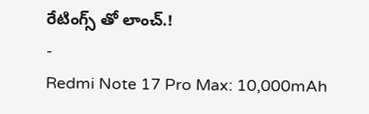రేటింగ్స్ తో లాంచ్.!
-
Redmi Note 17 Pro Max: 10,000mAh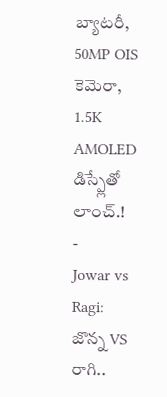బ్యాటరీ, 50MP OIS కెమెరా, 1.5K AMOLED డిస్ప్లేతో లాంచ్.!
-
Jowar vs Ragi: జొన్న VS రాగి..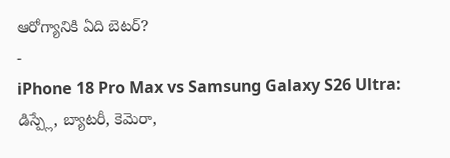ఆరోగ్యానికి ఏది బెటర్?
-
iPhone 18 Pro Max vs Samsung Galaxy S26 Ultra: డిస్ప్లే, బ్యాటరీ, కెమెరా,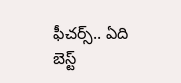ఫీచర్స్.. ఏది బెస్ట్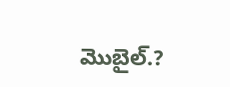మొబైల్.?